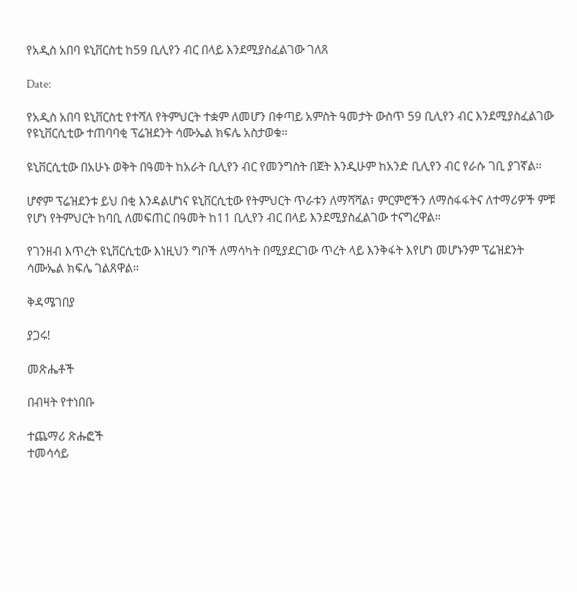የአዲስ አበባ ዩኒቨርስቲ ከ59 ቢሊየን ብር በላይ እንደሚያስፈልገው ገለጸ

Date:

የአዲስ አበባ ዩኒቨርስቲ የተሻለ የትምህርት ተቋም ለመሆን በቀጣይ አምስት ዓመታት ውስጥ 59 ቢሊየን ብር እንደሚያስፈልገው የዩኒቨርሲቲው ተጠባባቂ ፕሬዝደንት ሳሙኤል ክፍሌ አስታወቁ።

ዩኒቨርሲቲው በአሁኑ ወቅት በዓመት ከአራት ቢሊየን ብር የመንግስት በጀት እንዲሁም ከአንድ ቢሊየን ብር የራሱ ገቢ ያገኛል።

ሆኖም ፕሬዝደንቱ ይህ በቂ እንዳልሆነና ዩኒቨርሲቲው የትምህርት ጥራቱን ለማሻሻል፣ ምርምሮችን ለማስፋፋትና ለተማሪዎች ምቹ የሆነ የትምህርት ከባቢ ለመፍጠር በዓመት ከ11 ቢሊየን ብር በላይ እንደሚያስፈልገው ተናግረዋል።

የገንዘብ እጥረት ዩኒቨርሲቲው እነዚህን ግቦች ለማሳካት በሚያደርገው ጥረት ላይ እንቅፋት እየሆነ መሆኑንም ፕሬዝደንት ሳሙኤል ክፍሌ ገልጸዋል።

ቅዳሜገበያ

ያጋሩ!

መጽሔቶች

በብዛት የተነበቡ

ተጨማሪ ጽሑፎች
ተመሳሳይ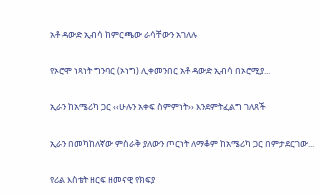አቶ ዳውድ ኢብሳ ከምርጫው ራሳቸውን አገለሉ

የኦሮሞ ነጻነት ግንባር (ኦነግ) ሊቀመንበር አቶ ዳውድ ኢብሳ በኦሮሚያ...

ኢራን ከአሜሪካ ጋር ‹‹ሁሉን አቀፍ ስምምነት›› እንደምትፈልግ ገለጸች

ኢራን በመካከለኛው ምስራቅ ያለውን ጦርነት ለማቆም ከአሜሪካ ጋር በምታደርገው...

የሪል እስቴት ዘርፍ ዘመናዊ የክፍያ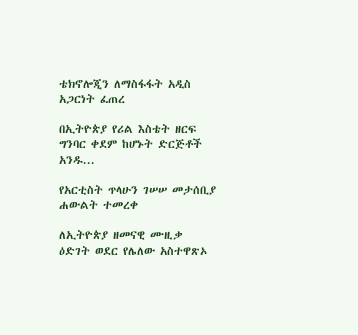ቴክኖሎጂን ለማስፋፋት አዲስ አጋርነት ፈጠረ

በኢትዮጵያ የሪል እስቴት ዘርፍ ግንባር ቀደም ከሆኑት ድርጅቶች አንዱ...

የአርቲስት ጥላሁን ገሠሠ መታሰቢያ ሐውልት ተመረቀ

ለኢትዮጵያ ዘመናዊ ሙዚቃ ዕድገት ወደር የሌለው አስተዋጽኦ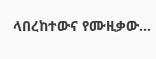ላበረከተውና የሙዚቃው...